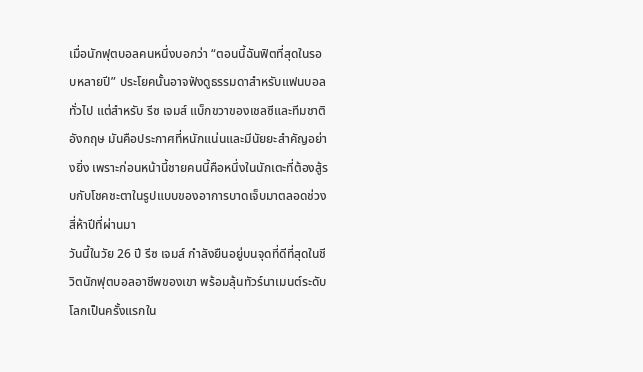เมื่อนักฟุตบอลคนหนึ่งบอกว่า “ตอนนี้ฉันฟิตที่สุดในรอบหลายปี” ประโยคนั้นอาจฟังดูธรรมดาสำหรับแฟนบอลทั่วไป แต่สำหรับ รีซ เจมส์ แบ็กขวาของเชลซีและทีมชาติอังกฤษ มันคือประกาศที่หนักแน่นและมีนัยยะสำคัญอย่างยิ่ง เพราะก่อนหน้านี้ชายคนนี้คือหนึ่งในนักเตะที่ต้องสู้รบกับโชคชะตาในรูปแบบของอาการบาดเจ็บมาตลอดช่วงสี่ห้าปีที่ผ่านมา
วันนี้ในวัย 26 ปี รีซ เจมส์ กำลังยืนอยู่บนจุดที่ดีที่สุดในชีวิตนักฟุตบอลอาชีพของเขา พร้อมลุ้นทัวร์นาเมนต์ระดับโลกเป็นครั้งแรกใน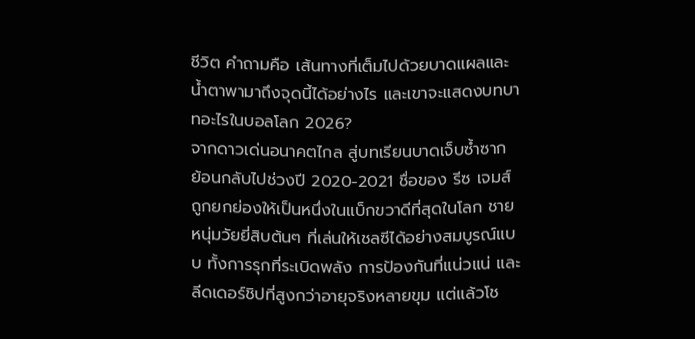ชีวิต คำถามคือ เส้นทางที่เต็มไปด้วยบาดแผลและน้ำตาพามาถึงจุดนี้ได้อย่างไร และเขาจะแสดงบทบาทอะไรในบอลโลก 2026?
จากดาวเด่นอนาคตไกล สู่บทเรียนบาดเจ็บซ้ำซาก
ย้อนกลับไปช่วงปี 2020-2021 ชื่อของ รีซ เจมส์ ถูกยกย่องให้เป็นหนึ่งในแบ็กขวาดีที่สุดในโลก ชายหนุ่มวัยยี่สิบต้นๆ ที่เล่นให้เชลซีได้อย่างสมบูรณ์แบบ ทั้งการรุกที่ระเบิดพลัง การป้องกันที่แน่วแน่ และลีดเดอร์ชิปที่สูงกว่าอายุจริงหลายขุม แต่แล้วโช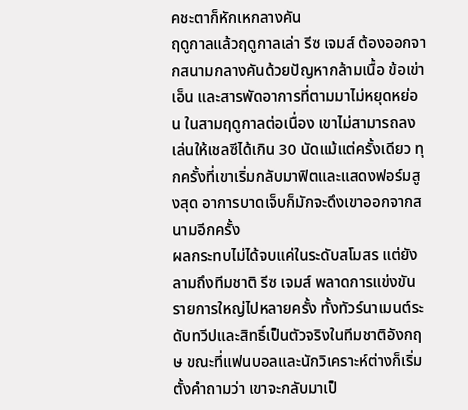คชะตาก็หักเหกลางคัน
ฤดูกาลแล้วฤดูกาลเล่า รีซ เจมส์ ต้องออกจากสนามกลางคันด้วยปัญหากล้ามเนื้อ ข้อเข่า เอ็น และสารพัดอาการที่ตามมาไม่หยุดหย่อน ในสามฤดูกาลต่อเนื่อง เขาไม่สามารถลงเล่นให้เชลซีได้เกิน 30 นัดแม้แต่ครั้งเดียว ทุกครั้งที่เขาเริ่มกลับมาฟิตและแสดงฟอร์มสูงสุด อาการบาดเจ็บก็มักจะดึงเขาออกจากสนามอีกครั้ง
ผลกระทบไม่ได้จบแค่ในระดับสโมสร แต่ยังลามถึงทีมชาติ รีซ เจมส์ พลาดการแข่งขันรายการใหญ่ไปหลายครั้ง ทั้งทัวร์นาเมนต์ระดับทวีปและสิทธิ์เป็นตัวจริงในทีมชาติอังกฤษ ขณะที่แฟนบอลและนักวิเคราะห์ต่างก็เริ่มตั้งคำถามว่า เขาจะกลับมาเป็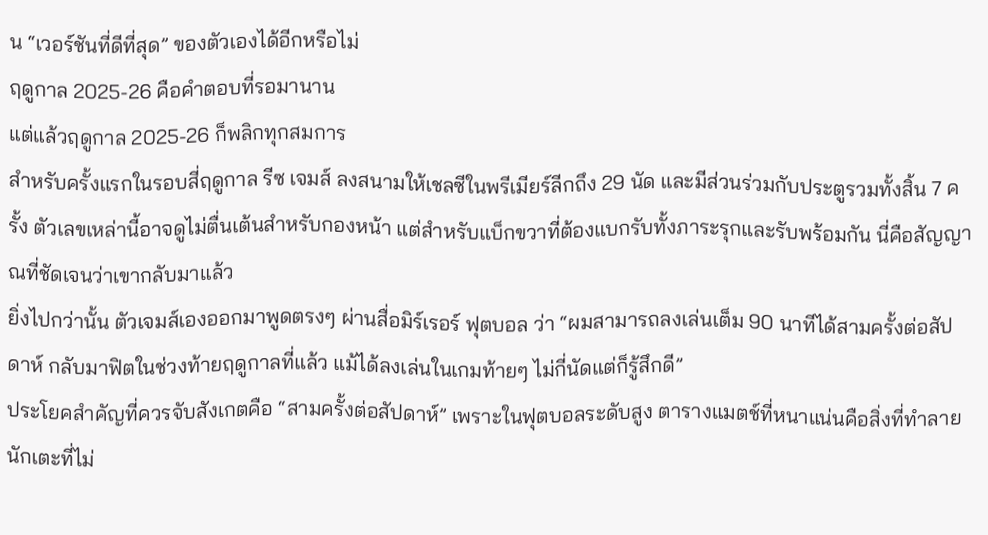น “เวอร์ชันที่ดีที่สุด” ของตัวเองได้อีกหรือไม่
ฤดูกาล 2025-26 คือคำตอบที่รอมานาน
แต่แล้วฤดูกาล 2025-26 ก็พลิกทุกสมการ
สำหรับครั้งแรกในรอบสี่ฤดูกาล รีซ เจมส์ ลงสนามให้เชลซีในพรีเมียร์ลีกถึง 29 นัด และมีส่วนร่วมกับประตูรวมทั้งสิ้น 7 ครั้ง ตัวเลขเหล่านี้อาจดูไม่ตื่นเต้นสำหรับกองหน้า แต่สำหรับแบ็กขวาที่ต้องแบกรับทั้งภาระรุกและรับพร้อมกัน นี่คือสัญญาณที่ชัดเจนว่าเขากลับมาแล้ว
ยิ่งไปกว่านั้น ตัวเจมส์เองออกมาพูดตรงๆ ผ่านสื่อมิร์เรอร์ ฟุตบอล ว่า “ผมสามารถลงเล่นเต็ม 90 นาทีได้สามครั้งต่อสัปดาห์ กลับมาฟิตในช่วงท้ายฤดูกาลที่แล้ว แม้ได้ลงเล่นในเกมท้ายๆ ไม่กี่นัดแต่ก็รู้สึกดี”
ประโยคสำคัญที่ควรจับสังเกตคือ “สามครั้งต่อสัปดาห์” เพราะในฟุตบอลระดับสูง ตารางแมตช์ที่หนาแน่นคือสิ่งที่ทำลายนักเตะที่ไม่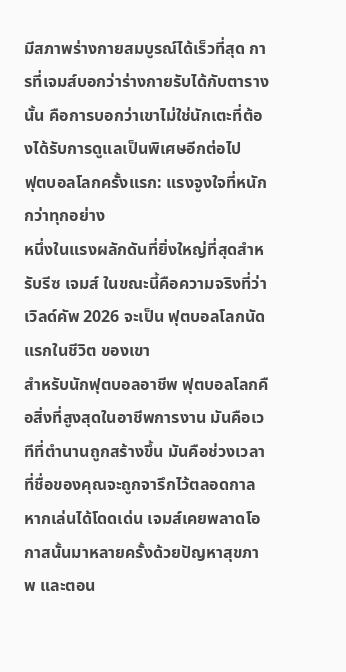มีสภาพร่างกายสมบูรณ์ได้เร็วที่สุด การที่เจมส์บอกว่าร่างกายรับได้กับตารางนั้น คือการบอกว่าเขาไม่ใช่นักเตะที่ต้องได้รับการดูแลเป็นพิเศษอีกต่อไป
ฟุตบอลโลกครั้งแรก: แรงจูงใจที่หนักกว่าทุกอย่าง
หนึ่งในแรงผลักดันที่ยิ่งใหญ่ที่สุดสำหรับรีซ เจมส์ ในขณะนี้คือความจริงที่ว่า เวิลด์คัพ 2026 จะเป็น ฟุตบอลโลกนัดแรกในชีวิต ของเขา
สำหรับนักฟุตบอลอาชีพ ฟุตบอลโลกคือสิ่งที่สูงสุดในอาชีพการงาน มันคือเวทีที่ตำนานถูกสร้างขึ้น มันคือช่วงเวลาที่ชื่อของคุณจะถูกจารึกไว้ตลอดกาลหากเล่นได้โดดเด่น เจมส์เคยพลาดโอกาสนั้นมาหลายครั้งด้วยปัญหาสุขภาพ และตอน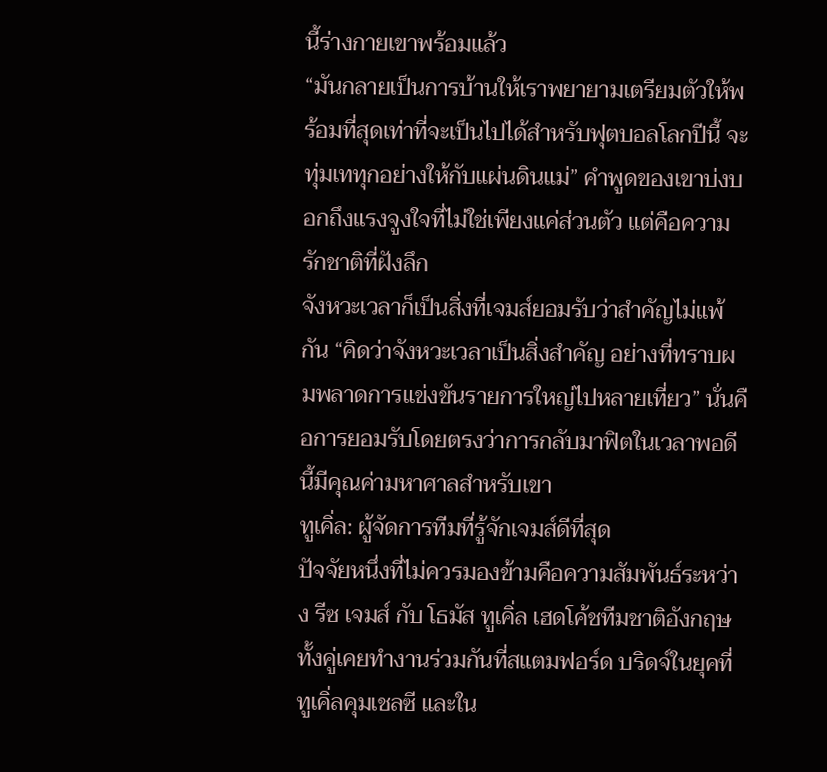นี้ร่างกายเขาพร้อมแล้ว
“มันกลายเป็นการบ้านให้เราพยายามเตรียมตัวให้พร้อมที่สุดเท่าที่จะเป็นไปได้สำหรับฟุตบอลโลกปีนี้ จะทุ่มเททุกอย่างให้กับแผ่นดินแม่” คำพูดของเขาบ่งบอกถึงแรงจูงใจที่ไม่ใช่เพียงแค่ส่วนตัว แต่คือความรักชาติที่ฝังลึก
จังหวะเวลาก็เป็นสิ่งที่เจมส์ยอมรับว่าสำคัญไม่แพ้กัน “คิดว่าจังหวะเวลาเป็นสิ่งสำคัญ อย่างที่ทราบผมพลาดการแข่งขันรายการใหญ่ไปหลายเที่ยว” นั่นคือการยอมรับโดยตรงว่าการกลับมาฟิตในเวลาพอดีนี้มีคุณค่ามหาศาลสำหรับเขา
ทูเคิ่ล: ผู้จัดการทีมที่รู้จักเจมส์ดีที่สุด
ปัจจัยหนึ่งที่ไม่ควรมองข้ามคือความสัมพันธ์ระหว่าง รีซ เจมส์ กับ โธมัส ทูเคิ่ล เฮดโค้ชทีมชาติอังกฤษ
ทั้งคู่เคยทำงานร่วมกันที่สแตมฟอร์ด บริดจ์ในยุคที่ทูเคิ่ลคุมเชลซี และใน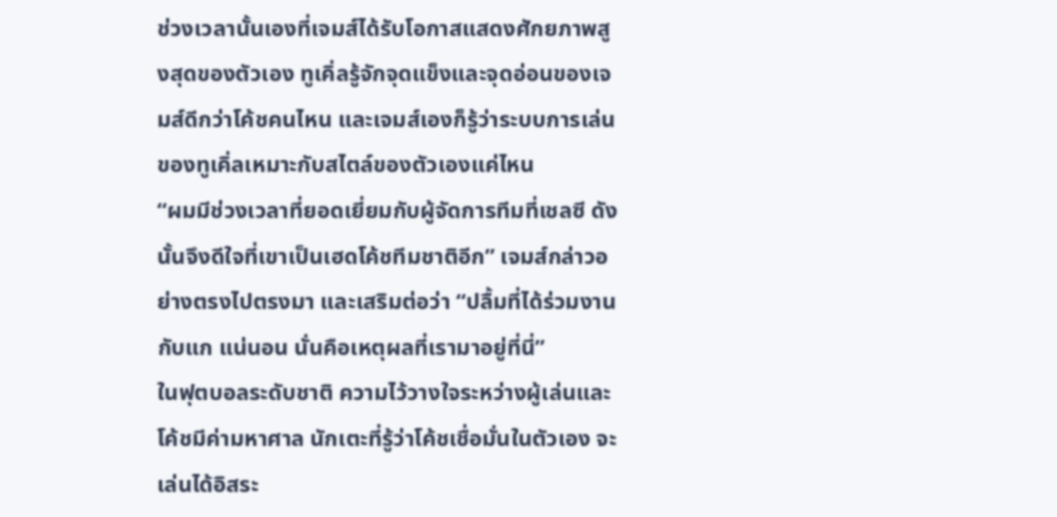ช่วงเวลานั้นเองที่เจมส์ได้รับโอกาสแสดงศักยภาพสูงสุดของตัวเอง ทูเคิ่ลรู้จักจุดแข็งและจุดอ่อนของเจมส์ดีกว่าโค้ชคนไหน และเจมส์เองก็รู้ว่าระบบการเล่นของทูเคิ่ลเหมาะกับสไตล์ของตัวเองแค่ไหน
“ผมมีช่วงเวลาที่ยอดเยี่ยมกับผู้จัดการทีมที่เชลซี ดังนั้นจึงดีใจที่เขาเป็นเฮดโค้ชทีมชาติอีก” เจมส์กล่าวอย่างตรงไปตรงมา และเสริมต่อว่า “ปลื้มที่ได้ร่วมงานกับแก แน่นอน นั่นคือเหตุผลที่เรามาอยู่ที่นี่”
ในฟุตบอลระดับชาติ ความไว้วางใจระหว่างผู้เล่นและโค้ชมีค่ามหาศาล นักเตะที่รู้ว่าโค้ชเชื่อมั่นในตัวเอง จะเล่นได้อิสระ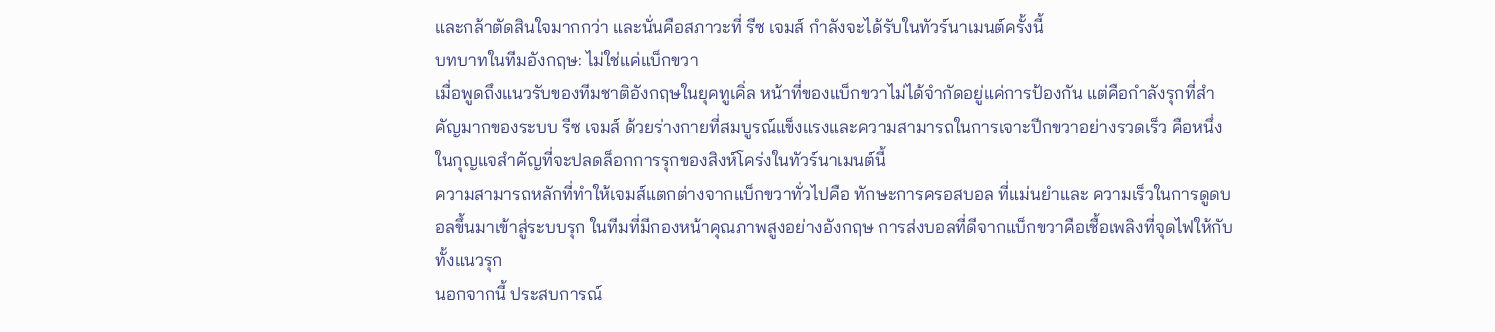และกล้าตัดสินใจมากกว่า และนั่นคือสภาวะที่ รีซ เจมส์ กำลังจะได้รับในทัวร์นาเมนต์ครั้งนี้
บทบาทในทีมอังกฤษ: ไม่ใช่แค่แบ็กขวา
เมื่อพูดถึงแนวรับของทีมชาติอังกฤษในยุคทูเคิ่ล หน้าที่ของแบ็กขวาไม่ได้จำกัดอยู่แค่การป้องกัน แต่คือกำลังรุกที่สำคัญมากของระบบ รีซ เจมส์ ด้วยร่างกายที่สมบูรณ์แข็งแรงและความสามารถในการเจาะปีกขวาอย่างรวดเร็ว คือหนึ่งในกุญแจสำคัญที่จะปลดล็อกการรุกของสิงห์โคร่งในทัวร์นาเมนต์นี้
ความสามารถหลักที่ทำให้เจมส์แตกต่างจากแบ็กขวาทั่วไปคือ ทักษะการครอสบอล ที่แม่นยำและ ความเร็วในการดูดบอลขึ้นมาเข้าสู่ระบบรุก ในทีมที่มีกองหน้าคุณภาพสูงอย่างอังกฤษ การส่งบอลที่ดีจากแบ็กขวาคือเชื้อเพลิงที่จุดไฟให้กับทั้งแนวรุก
นอกจากนี้ ประสบการณ์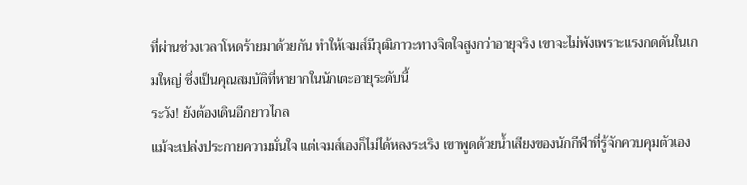ที่ผ่านช่วงเวลาโหดร้ายมาด้วยกัน ทำให้เจมส์มีวุฒิภาวะทางจิตใจสูงกว่าอายุจริง เขาจะไม่พังเพราะแรงกดดันในเกมใหญ่ ซึ่งเป็นคุณสมบัติที่หายากในนักเตะอายุระดับนี้
ระวัง! ยังต้องเดินอีกยาวไกล
แม้จะเปล่งประกายความมั่นใจ แต่เจมส์เองก็ไม่ได้หลงระเริง เขาพูดด้วยน้ำเสียงของนักกีฬาที่รู้จักควบคุมตัวเอง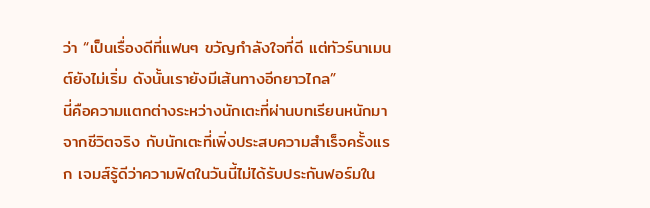ว่า “เป็นเรื่องดีที่แฟนๆ ขวัญกำลังใจที่ดี แต่ทัวร์นาเมนต์ยังไม่เริ่ม ดังนั้นเรายังมีเส้นทางอีกยาวไกล”
นี่คือความแตกต่างระหว่างนักเตะที่ผ่านบทเรียนหนักมาจากชีวิตจริง กับนักเตะที่เพิ่งประสบความสำเร็จครั้งแรก เจมส์รู้ดีว่าความฟิตในวันนี้ไม่ได้รับประกันฟอร์มใน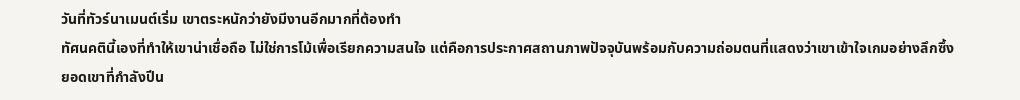วันที่ทัวร์นาเมนต์เริ่ม เขาตระหนักว่ายังมีงานอีกมากที่ต้องทำ
ทัศนคตินี้เองที่ทำให้เขาน่าเชื่อถือ ไม่ใช่การโม้เพื่อเรียกความสนใจ แต่คือการประกาศสถานภาพปัจจุบันพร้อมกับความถ่อมตนที่แสดงว่าเขาเข้าใจเกมอย่างลึกซึ้ง
ยอดเขาที่กำลังปีน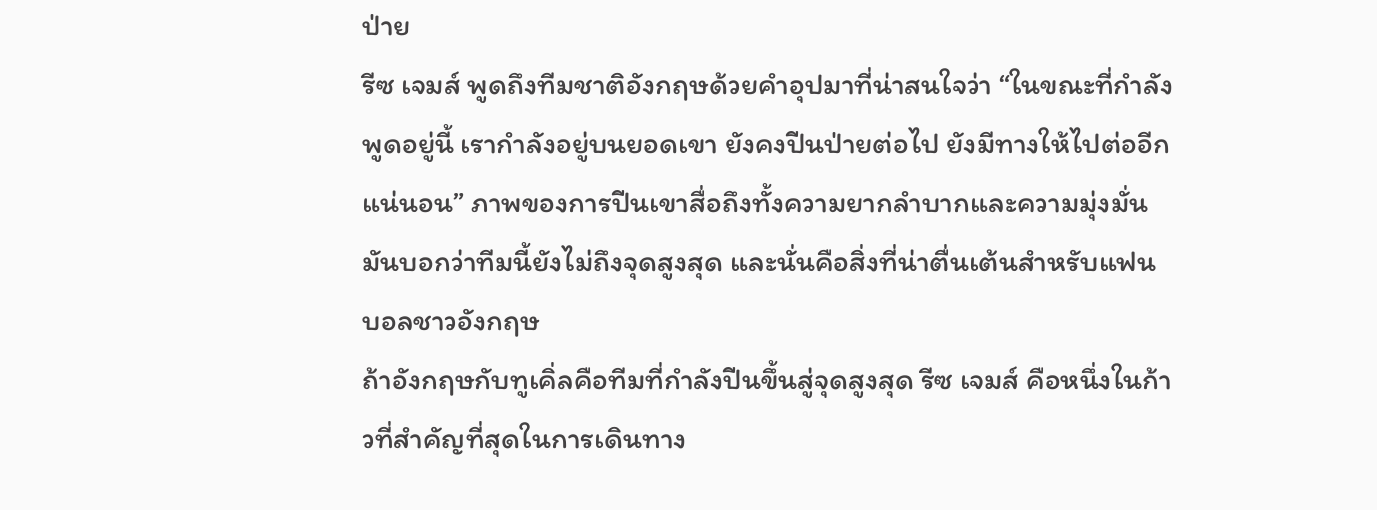ป่าย
รีซ เจมส์ พูดถึงทีมชาติอังกฤษด้วยคำอุปมาที่น่าสนใจว่า “ในขณะที่กำลังพูดอยู่นี้ เรากำลังอยู่บนยอดเขา ยังคงปีนป่ายต่อไป ยังมีทางให้ไปต่ออีกแน่นอน” ภาพของการปีนเขาสื่อถึงทั้งความยากลำบากและความมุ่งมั่น มันบอกว่าทีมนี้ยังไม่ถึงจุดสูงสุด และนั่นคือสิ่งที่น่าตื่นเต้นสำหรับแฟนบอลชาวอังกฤษ
ถ้าอังกฤษกับทูเคิ่ลคือทีมที่กำลังปีนขึ้นสู่จุดสูงสุด รีซ เจมส์ คือหนึ่งในก้าวที่สำคัญที่สุดในการเดินทาง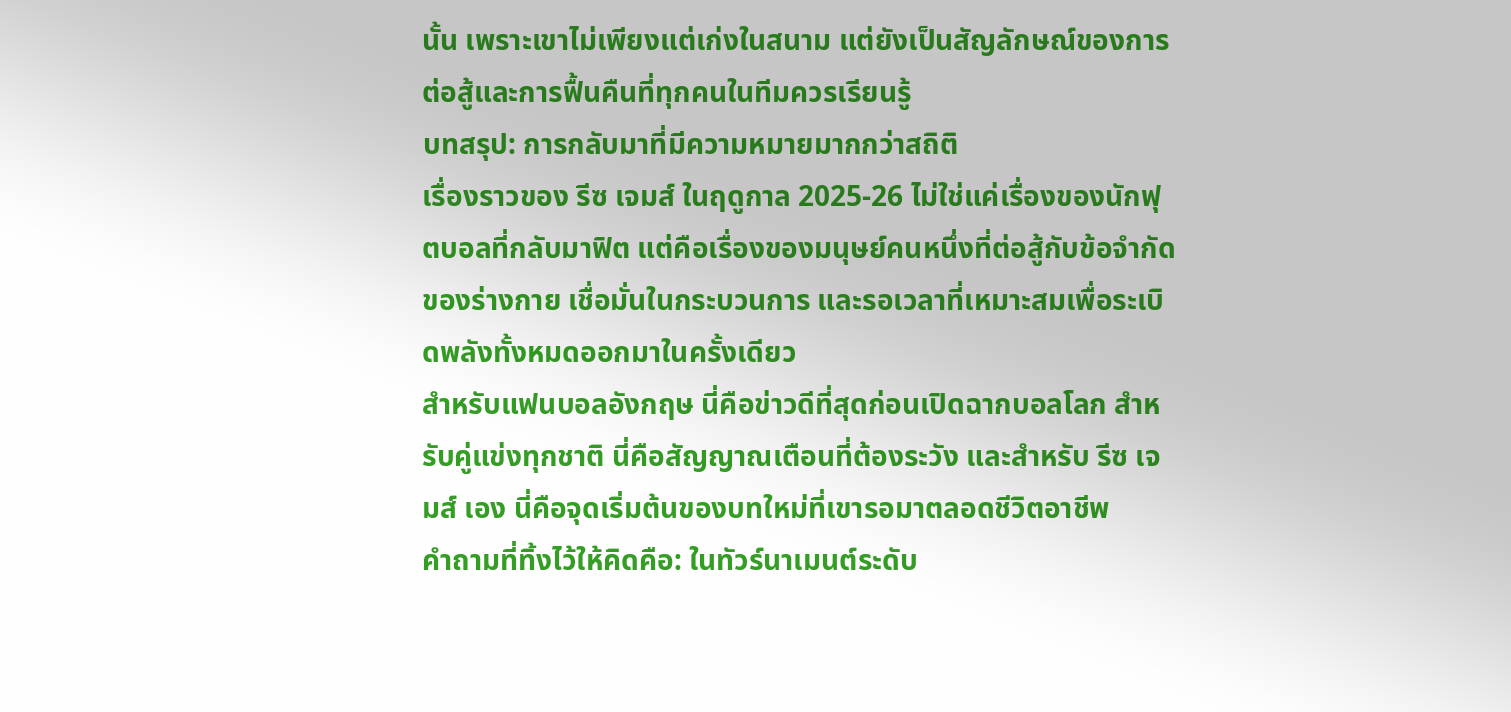นั้น เพราะเขาไม่เพียงแต่เก่งในสนาม แต่ยังเป็นสัญลักษณ์ของการต่อสู้และการฟื้นคืนที่ทุกคนในทีมควรเรียนรู้
บทสรุป: การกลับมาที่มีความหมายมากกว่าสถิติ
เรื่องราวของ รีซ เจมส์ ในฤดูกาล 2025-26 ไม่ใช่แค่เรื่องของนักฟุตบอลที่กลับมาฟิต แต่คือเรื่องของมนุษย์คนหนึ่งที่ต่อสู้กับข้อจำกัดของร่างกาย เชื่อมั่นในกระบวนการ และรอเวลาที่เหมาะสมเพื่อระเบิดพลังทั้งหมดออกมาในครั้งเดียว
สำหรับแฟนบอลอังกฤษ นี่คือข่าวดีที่สุดก่อนเปิดฉากบอลโลก สำหรับคู่แข่งทุกชาติ นี่คือสัญญาณเตือนที่ต้องระวัง และสำหรับ รีซ เจมส์ เอง นี่คือจุดเริ่มต้นของบทใหม่ที่เขารอมาตลอดชีวิตอาชีพ
คำถามที่ทิ้งไว้ให้คิดคือ: ในทัวร์นาเมนต์ระดับ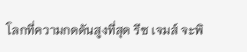โลกที่ความกดดันสูงที่สุด รีซ เจมส์ จะพิ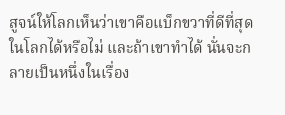สูจน์ให้โลกเห็นว่าเขาคือแบ็กขวาที่ดีที่สุดในโลกได้หรือไม่ และถ้าเขาทำได้ นั่นจะกลายเป็นหนึ่งในเรื่อง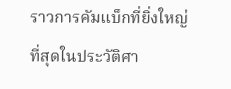ราวการคัมแบ็กที่ยิ่งใหญ่ที่สุดในประวัติศา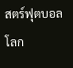สตร์ฟุตบอลโลก